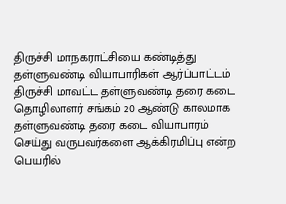திருச்சி மாநகராட்சியை கண்டித்து தள்ளுவண்டி வியாபாரிகள் ஆர்ப்பாட்டம்
திருச்சி மாவட்ட தள்ளுவண்டி தரை கடை தொழிலாளர் சங்கம் 20 ஆண்டு காலமாக தள்ளுவண்டி தரை கடை வியாபாரம் செய்து வருபவர்களை ஆக்கிரமிப்பு என்ற பெயரில்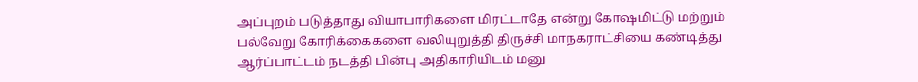அப்புறம் படுத்தாது வியாபாரிகளை மிரட்டாதே என்று கோஷமிட்டு மற்றும் பல்வேறு கோரிக்கைகளை வலியுறுத்தி திருச்சி மாநகராட்சியை கண்டித்து ஆர்ப்பாட்டம் நடத்தி பின்பு அதிகாரியிடம் மனு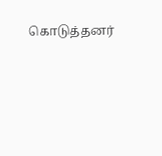கொடுத்தனர்